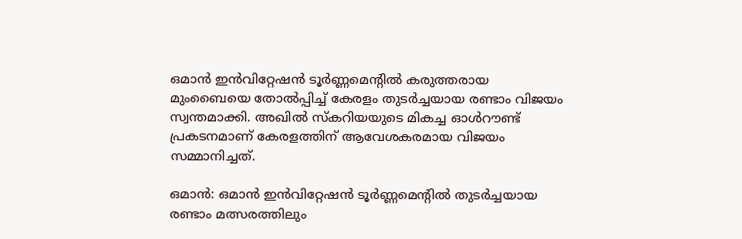ഒമാൻ ഇൻവിറ്റേഷൻ ടൂർണ്ണമെന്റിൽ കരുത്തരായ മുംബൈയെ തോൽപ്പിച്ച് കേരളം തുടർച്ചയായ രണ്ടാം വിജയം സ്വന്തമാക്കി. അഖിൽ സ്കറിയയുടെ മികച്ച ഓൾറൗണ്ട് പ്രകടനമാണ് കേരളത്തിന് ആവേശകരമായ വിജയം സമ്മാനിച്ചത്.

ഒമാന്‍: ഒമാന്‍ ഇന്‍വിറ്റേഷന്‍ ടൂര്‍ണ്ണമെന്റില്‍ തുടര്‍ച്ചയായ രണ്ടാം മത്സരത്തിലും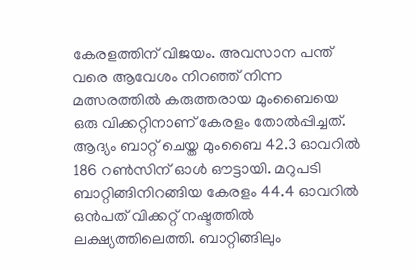കേരളത്തിന് വിജയം. അവസാന പന്ത് വരെ ആവേശം നിറഞ്ഞ് നിന്ന മത്സരത്തില്‍ കരുത്തരായ മുംബൈയെ ഒരു വിക്കറ്റിനാണ് കേരളം തോല്‍പ്പിച്ചത്. ആദ്യം ബാറ്റ് ചെയ്ത മുംബൈ 42.3 ഓവറില്‍ 186 റണ്‍സിന് ഓള്‍ ഔട്ടായി. മറുപടി ബാറ്റിങ്ങിനിറങ്ങിയ കേരളം 44.4 ഓവറില്‍ ഒന്‍പത് വിക്കറ്റ് നഷ്ടത്തില്‍ ലക്ഷ്യത്തിലെത്തി. ബാറ്റിങ്ങിലും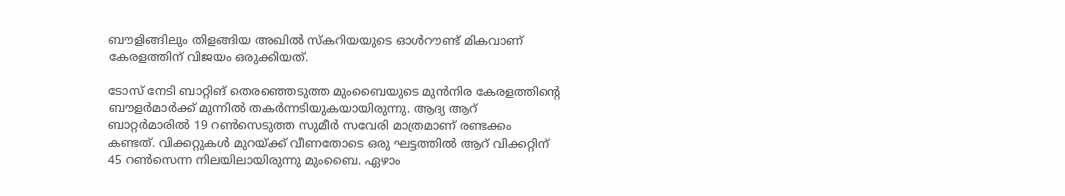ബൗളിങ്ങിലും തിളങ്ങിയ അഖില്‍ സ്‌കറിയയുടെ ഓള്‍റൗണ്ട് മികവാണ് കേരളത്തിന് വിജയം ഒരുക്കിയത്.

ടോസ് നേടി ബാറ്റിങ് തെരഞ്ഞെടുത്ത മുംബൈയുടെ മുന്‍നിര കേരളത്തിന്റെ ബൗളര്‍മാര്‍ക്ക് മുന്നില്‍ തകര്‍ന്നടിയുകയായിരുന്നു. ആദ്യ ആറ് ബാറ്റര്‍മാരില്‍ 19 റണ്‍സെടുത്ത സുമീര്‍ സവേരി മാത്രമാണ് രണ്ടക്കം കണ്ടത്. വിക്കറ്റുകള്‍ മുറയ്ക്ക് വീണതോടെ ഒരു ഘട്ടത്തില്‍ ആറ് വിക്കറ്റിന് 45 റണ്‍സെന്ന നിലയിലായിരുന്നു മുംബൈ. ഏഴാം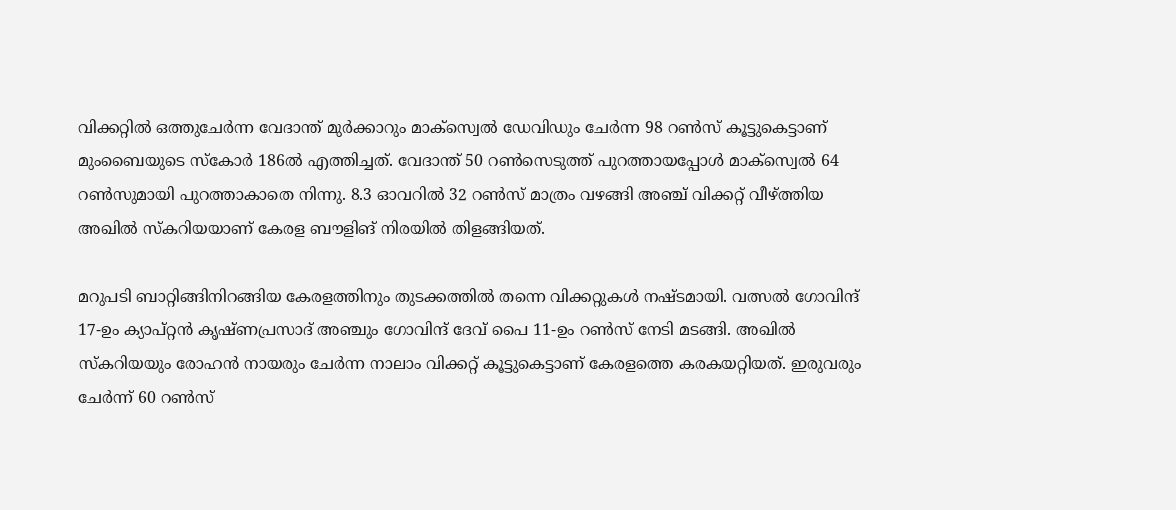വിക്കറ്റില്‍ ഒത്തുചേര്‍ന്ന വേദാന്ത് മുര്‍ക്കാറും മാക്‌സ്വെല്‍ ഡേവിഡും ചേര്‍ന്ന 98 റണ്‍സ് കൂട്ടുകെട്ടാണ് മുംബൈയുടെ സ്‌കോര്‍ 186ല്‍ എത്തിച്ചത്. വേദാന്ത് 50 റണ്‍സെടുത്ത് പുറത്തായപ്പോള്‍ മാക്‌സ്വെല്‍ 64 റണ്‍സുമായി പുറത്താകാതെ നിന്നു. 8.3 ഓവറില്‍ 32 റണ്‍സ് മാത്രം വഴങ്ങി അഞ്ച് വിക്കറ്റ് വീഴ്ത്തിയ അഖില്‍ സ്‌കറിയയാണ് കേരള ബൗളിങ് നിരയില്‍ തിളങ്ങിയത്.

മറുപടി ബാറ്റിങ്ങിനിറങ്ങിയ കേരളത്തിനും തുടക്കത്തില്‍ തന്നെ വിക്കറ്റുകള്‍ നഷ്ടമായി. വത്സല്‍ ഗോവിന്ദ് 17-ഉം ക്യാപ്റ്റന്‍ കൃഷ്ണപ്രസാദ് അഞ്ചും ഗോവിന്ദ് ദേവ് പൈ 11-ഉം റണ്‍സ് നേടി മടങ്ങി. അഖില്‍ സ്‌കറിയയും രോഹന്‍ നായരും ചേര്‍ന്ന നാലാം വിക്കറ്റ് കൂട്ടുകെട്ടാണ് കേരളത്തെ കരകയറ്റിയത്. ഇരുവരും ചേര്‍ന്ന് 60 റണ്‍സ്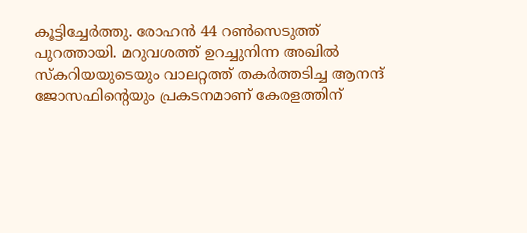കൂട്ടിച്ചേര്‍ത്തു. രോഹന്‍ 44 റണ്‍സെടുത്ത് പുറത്തായി. മറുവശത്ത് ഉറച്ചുനിന്ന അഖില്‍ സ്‌കറിയയുടെയും വാലറ്റത്ത് തകര്‍ത്തടിച്ച ആനന്ദ് ജോസഫിന്റെയും പ്രകടനമാണ് കേരളത്തിന്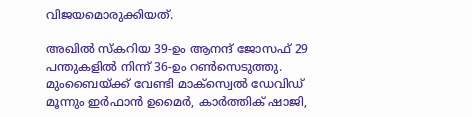വിജയമൊരുക്കിയത്.

അഖില്‍ സ്‌കറിയ 39-ഉം ആനന്ദ് ജോസഫ് 29 പന്തുകളില്‍ നിന്ന് 36-ഉം റണ്‍സെടുത്തു. മുംബൈയ്ക്ക് വേണ്ടി മാക്‌സ്വെല്‍ ഡേവിഡ് മൂന്നും ഇര്‍ഫാന്‍ ഉമൈര്‍, കാര്‍ത്തിക് ഷാജി,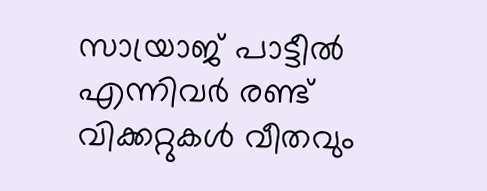സായ്രാജ് പാട്ടീല്‍ എന്നിവര്‍ രണ്ട് വിക്കറ്റുകള്‍ വീതവും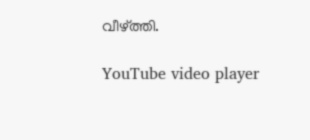വീഴ്ത്തി.

YouTube video player